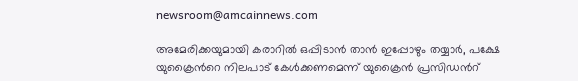newsroom@amcainnews.com

അമേരിക്കയുമായി കരാറിൽ ഒപ്പിടാൻ താൻ ഇപ്പോഴും തയ്യാർ, പക്ഷേ യുക്രൈൻറെ നിലപാട് കേൾക്കണമെന്ന് യുക്രൈൻ പ്രസിഡൻറ്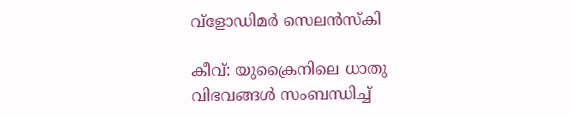വ്ളോഡിമർ സെലൻസ്‌കി

കീവ്: യുക്രൈനിലെ ധാതു വിഭവങ്ങൾ സംബന്ധിച്ച്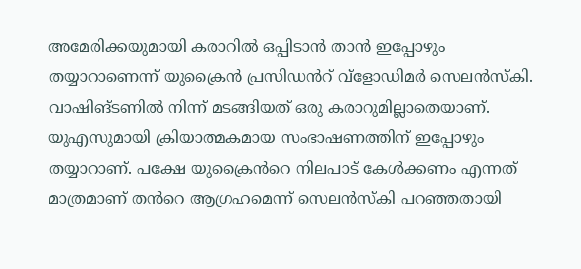അമേരിക്കയുമായി കരാറിൽ ഒപ്പിടാൻ താൻ ഇപ്പോഴും തയ്യാറാണെന്ന് യുക്രൈൻ പ്രസിഡൻറ് വ്ളോഡിമർ സെലൻസ്‌കി. വാഷിങ്ടണിൽ നിന്ന് മടങ്ങിയത് ഒരു കരാറുമില്ലാതെയാണ്. യുഎസുമായി ക്രിയാത്മകമായ സംഭാഷണത്തിന് ഇപ്പോഴും തയ്യാറാണ്. പക്ഷേ യുക്രൈൻറെ നിലപാട് കേൾക്കണം എന്നത് മാത്രമാണ് തൻറെ ആഗ്രഹമെന്ന് സെലൻസ്കി പറഞ്ഞതായി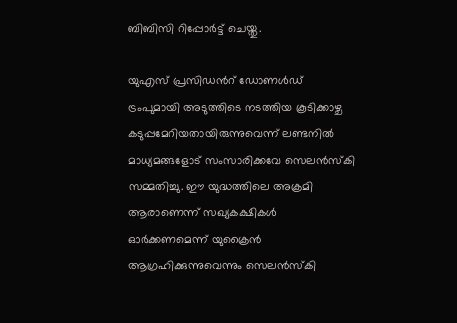ബിബിസി റിപ്പോർട്ട് ചെയ്തു.

യുഎസ് പ്രസിഡൻറ് ഡോണൾഡ് ട്രംപുമായി അടുത്തിടെ നടത്തിയ കൂടിക്കാഴ്ച കടുപ്പമേറിയതായിരുന്നുവെന്ന് ലണ്ടനിൽ മാധ്യമങ്ങളോട് സംസാരിക്കവേ സെലൻസ്കി സമ്മതിച്ചു. ഈ യുദ്ധത്തിലെ അക്രമി ആരാണെന്ന് സഖ്യകക്ഷികൾ ഓർക്കണമെന്ന് യുക്രൈൻ ആഗ്രഹിക്കുന്നുവെന്നും സെലൻസ്കി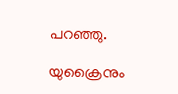പറഞ്ഞു.

യുക്രൈനും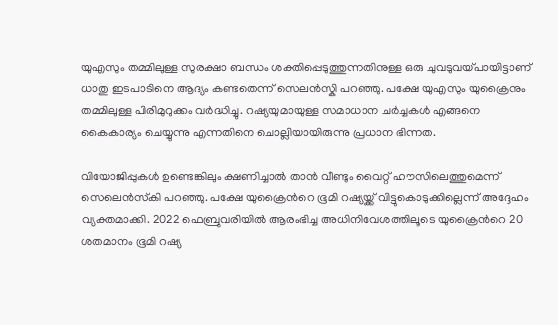യുഎസും തമ്മിലുള്ള സുരക്ഷാ ബന്ധം ശക്തിപ്പെടുത്തുന്നതിനുള്ള ഒരു ചുവടുവയ്പായിട്ടാണ് ധാതു ഇടപാടിനെ ആദ്യം കണ്ടതെന്ന് സെലൻസ്കി പറഞ്ഞു. പക്ഷേ യുഎസും യുക്രൈനും തമ്മിലുള്ള പിരിമുറുക്കം വർദ്ധിച്ചു. റഷ്യയുമായുള്ള സമാധാന ചർച്ചകൾ എങ്ങനെ കൈകാര്യം ചെയ്യുന്നു എന്നതിനെ ചൊല്ലിയായിരുന്നു പ്രധാന ഭിന്നത.

വിയോജിപ്പുകൾ ഉണ്ടെങ്കിലും ക്ഷണിച്ചാൽ താൻ വീണ്ടും വൈറ്റ് ഹൗസിലെത്തുമെന്ന് സെലെൻസ്‌കി പറഞ്ഞു. പക്ഷേ യുക്രൈൻറെ ഭൂമി റഷ്യയ്ക്ക് വിട്ടുകൊടുക്കില്ലെന്ന് അദ്ദേഹം വ്യക്തമാക്കി. 2022 ഫെബ്രുവരിയിൽ ആരംഭിച്ച അധിനിവേശത്തിലൂടെ യുക്രൈൻറെ 20 ശതമാനം ഭൂമി റഷ്യ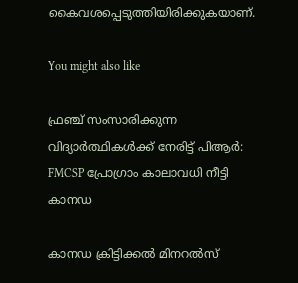കൈവശപ്പെടുത്തിയിരിക്കുകയാണ്.

You might also like

ഫ്രഞ്ച് സംസാരിക്കുന്ന വിദ്യാർത്ഥികൾക്ക് നേരിട്ട് പിആർ: FMCSP പ്രോഗ്രാം കാലാവധി നീട്ടി കാനഡ

കാനഡ ക്രിട്ടിക്കൽ മിനറൽസ്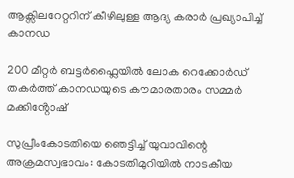ആക്സിലറേറ്ററിന് കീഴിലുള്ള ആദ്യ കരാർ പ്രഖ്യാപിച്ച് കാനഡ

200 മീറ്റർ ബട്ടർഫ്ലൈയിൽ ലോക റെക്കോർഡ് തകർത്ത് കാനഡയുടെ കൗമാരതാരം സമ്മർ മക്കിൻ്റോഷ്

സുപ്രീംകോടതിയെ ഞെട്ടിച്ച് യുവാവിന്റെ അക്രമസ്വഭാവം: കോടതിമുറിയിൽ നാടകീയ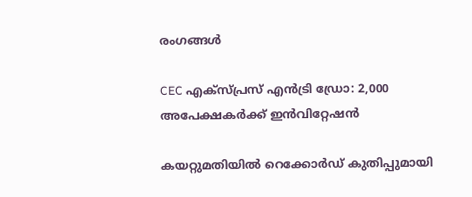രംഗങ്ങൾ

CEC എക്സ്പ്രസ് എൻട്രി ഡ്രോ: 2,000 അപേക്ഷകർക്ക് ഇൻവിറ്റേഷൻ

കയറ്റുമതിയിൽ റെക്കോർഡ് കുതിപ്പുമായി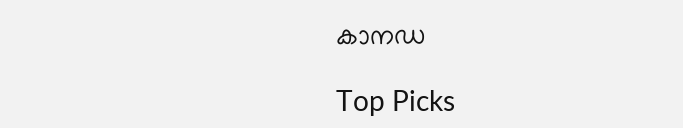കാനഡ

Top Picks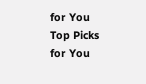for You
Top Picks for You